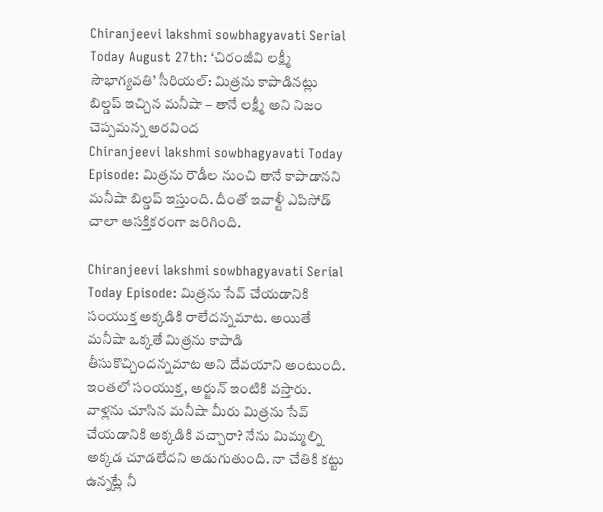Chiranjeevi lakshmi sowbhagyavati Serial Today August 27th: ‘చిరంజీవి లక్ష్మీ సౌభాగ్యవతి’ సీరియల్: మిత్రను కాపాడినట్లు బిల్డప్ ఇచ్చిన మనీషా – తానే లక్ష్మీ అని నిజం చెప్పమన్న అరవింద
Chiranjeevi lakshmi sowbhagyavati Today Episode: మిత్రను రౌడీల నుంచి తానే కాపాడానని మనీషా బిల్డప్ ఇస్తుంది. దీంతో ఇవాళ్టీ ఎపిసోడ్ చాలా ఆసక్తికరంగా జరిగింది.

Chiranjeevi lakshmi sowbhagyavati Serial Today Episode: మిత్రను సేవ్ చేయడానికి సంయుక్త అక్కడికి రాలేదన్నమాట. అయితే మనీషా ఒక్కతే మిత్రను కాపాడి తీసుకొచ్చిందన్నమాట అని దేవయాని అంటుంది. ఇంతలో సంయుక్త, అర్జున్ ఇంటికి వస్తారు. వాళ్లను చూసిన మనీషా మీరు మిత్రను సేవ్ చేయడానికి అక్కడికి వచ్చారా? నేను మిమ్మల్ని అక్కడ చూడలేదని అడుగుతుంది. నా చేతికి కట్టు ఉన్నట్లే నీ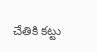చేతికి కట్టు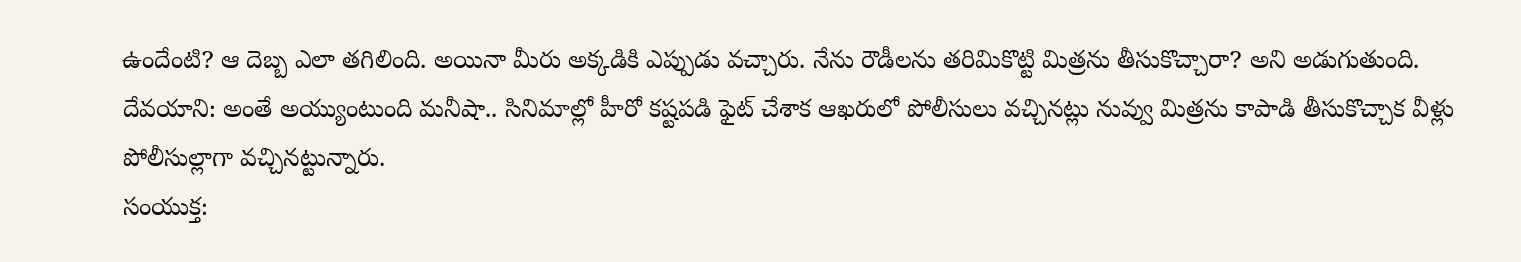ఉందేంటి? ఆ దెబ్బ ఎలా తగిలింది. అయినా మీరు అక్కడికి ఎప్పుడు వచ్చారు. నేను రౌడీలను తరిమికొట్టి మిత్రను తీసుకొచ్చారా? అని అడుగుతుంది.
దేవయాని: అంతే అయ్యుంటుంది మనీషా.. సినిమాల్లో హీరో కష్టపడి ఫైట్ చేశాక ఆఖరులో పోలీసులు వచ్చినట్లు నువ్వు మిత్రను కాపాడి తీసుకొచ్చాక వీళ్లు పోలీసుల్లాగా వచ్చినట్టున్నారు.
సంయుక్త: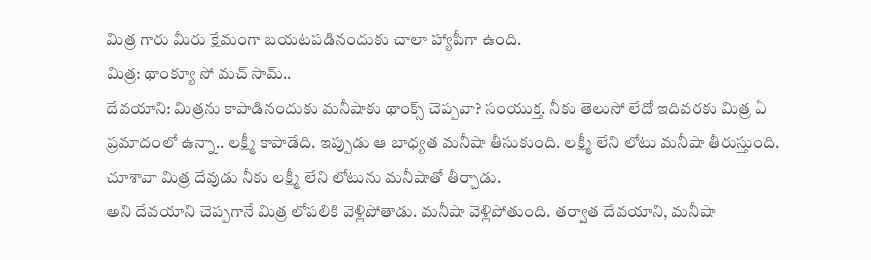మిత్ర గారు మీరు క్షేమంగా బయటపడినందుకు చాలా హ్యాపీగా ఉంది.
మిత్ర: థాంక్యూ సో మచ్ సామ్..
దేవయాని: మిత్రను కాపాడినందుకు మనీషాకు థాంక్స్ చెప్పవా? సంయుక్త. నీకు తెలుసో లేదో ఇదివరకు మిత్ర ఏ ప్రమాదంలో ఉన్నా.. లక్ష్మీ కాపాడేది. ఇప్పుడు ఆ బాధ్యత మనీషా తీసుకుంది. లక్ష్మీ లేని లోటు మనీషా తీరుస్తుంది. చూశావా మిత్ర దేవుడు నీకు లక్ష్మీ లేని లోటును మనీషాతో తీర్చాడు.
అని దేవయాని చెప్పగానే మిత్ర లోపలికి వెళ్లిపోతాడు. మనీషా వెళ్లిపోతుంది. తర్వాత దేవయాని, మనీషా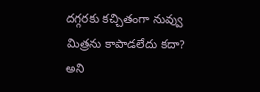దగ్గరకు కచ్చితంగా నువ్వు మిత్రను కాపాడలేదు కదా? అని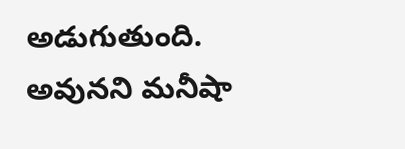అడుగుతుంది. అవునని మనీషా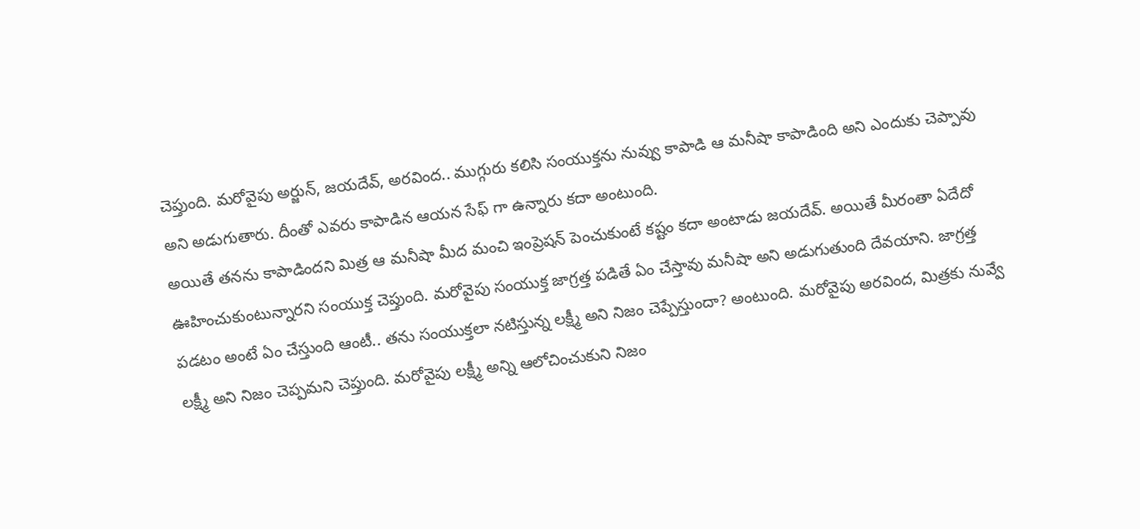చెప్తుంది. మరోవైపు అర్జున్, జయదేవ్, అరవింద.. ముగ్గురు కలిసి సంయుక్తను నువ్వు కాపాడి ఆ మనీషా కాపాడింది అని ఎందుకు చెప్పావు అని అడుగుతారు. దీంతో ఎవరు కాపాడిన ఆయన సేఫ్ గా ఉన్నారు కదా అంటుంది.
అయితే తనను కాపాడిందని మిత్ర ఆ మనీషా మీద మంచి ఇంప్రెషన్ పెంచుకుంటే కష్టం కదా అంటాడు జయదేవ్. అయితే మీరంతా ఏదేదో ఊహించుకుంటున్నారని సంయుక్త చెప్తుంది. మరోవైపు సంయుక్త జాగ్రత్త పడితే ఏం చేస్తావు మనీషా అని అడుగుతుంది దేవయాని. జాగ్రత్త పడటం అంటే ఏం చేస్తుంది ఆంటీ.. తను సంయుక్తలా నటిస్తున్న లక్ష్మీ అని నిజం చెప్పేస్తుందా? అంటుంది. మరోవైపు అరవింద, మిత్రకు నువ్వే లక్ష్మీ అని నిజం చెప్పమని చెప్తుంది. మరోవైపు లక్ష్మీ అన్ని ఆలోచించుకుని నిజం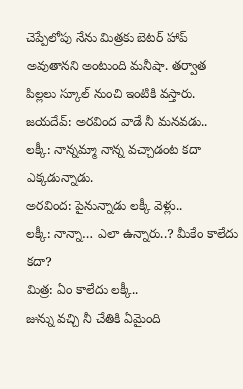చెప్పేలోపు నేను మిత్రకు బెటర్ హాప్ అవుతానని అంటుంది మనీషా. తర్వాత పిల్లలు స్కూల్ నుంచి ఇంటికి వస్తారు.
జయదేవ్: అరవింద వాడే నీ మనవడు..
లక్కీ: నాన్నమ్మా నాన్న వచ్చాడంట కదా ఎక్కడున్నాడు.
అరవింద: పైనున్నాడు లక్కీ వెళ్లు..
లక్కీ: నాన్నా… ఎలా ఉన్నారు..? మీకేం కాలేదు కదా?
మిత్ర: ఏం కాలేదు లక్కీ..
జున్ను వచ్చి నీ చేతికి ఏమైంది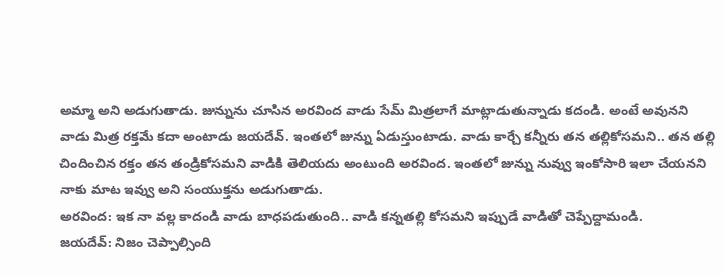అమ్మా అని అడుగుతాడు. జున్నును చూసిన అరవింద వాడు సేమ్ మిత్రలాగే మాట్లాడుతున్నాడు కదండి. అంటే అవునని వాడు మిత్ర రక్తమే కదా అంటాడు జయదేవ్. ఇంతలో జున్ను ఏడుస్తుంటాడు. వాడు కార్చే కన్నీరు తన తల్లికోసమని.. తన తల్లి చిందించిన రక్తం తన తండ్రికోసమని వాడికి తెలియదు అంటుంది అరవింద. ఇంతలో జున్ను నువ్వు ఇంకోసారి ఇలా చేయనని నాకు మాట ఇవ్వు అని సంయుక్తను అడుగుతాడు.
అరవింద: ఇక నా వల్ల కాదండి వాడు బాధపడుతుంది.. వాడి కన్నతల్లి కోసమని ఇప్పుడే వాడితో చెప్పేద్దామండి.
జయదేవ్: నిజం చెప్పాల్సింది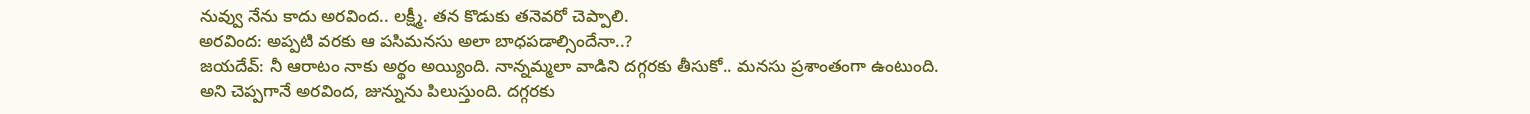నువ్వు నేను కాదు అరవింద.. లక్ష్మీ. తన కొడుకు తనెవరో చెప్పాలి.
అరవింద: అప్పటి వరకు ఆ పసిమనసు అలా బాధపడాల్సిందేనా..?
జయదేవ్: నీ ఆరాటం నాకు అర్థం అయ్యింది. నాన్నమ్మలా వాడిని దగ్గరకు తీసుకో.. మనసు ప్రశాంతంగా ఉంటుంది.
అని చెప్పగానే అరవింద, జున్నును పిలుస్తుంది. దగ్గరకు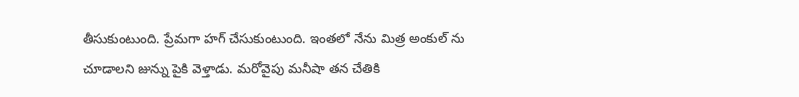తీసుకుంటుంది. ప్రేమగా హగ్ చేసుకుంటుంది. ఇంతలో నేను మిత్ర అంకుల్ ను చూడాలని జున్ను పైకి వెళ్తాడు. మరోవైపు మనీషా తన చేతికి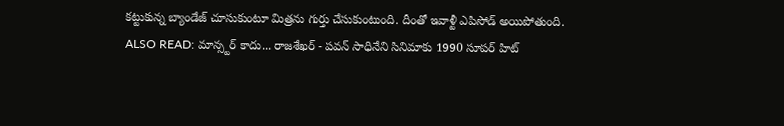కట్టుకున్న బ్యాండేజ్ చూసుకుంటూ మిత్రను గుర్తు చేసుకుంటుంది. దీంతో ఇవాళ్టీ ఎపిసోడ్ అయిపోతుంది.
ALSO READ: మాన్స్టర్ కాదు... రాజశేఖర్ - పవన్ సాధినేని సినిమాకు 1990 సూపర్ హిట్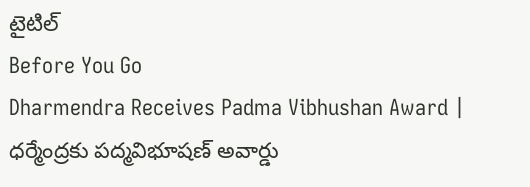టైటిల్
Before You Go
Dharmendra Receives Padma Vibhushan Award | ధర్మేంద్రకు పద్మవిభూషణ్ అవార్డు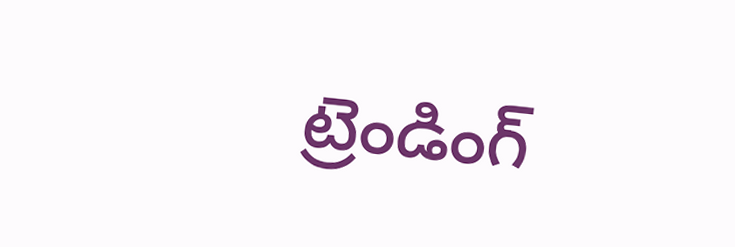ట్రెండింగ్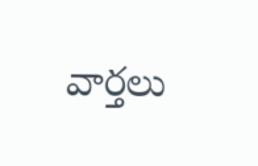వార్తలు